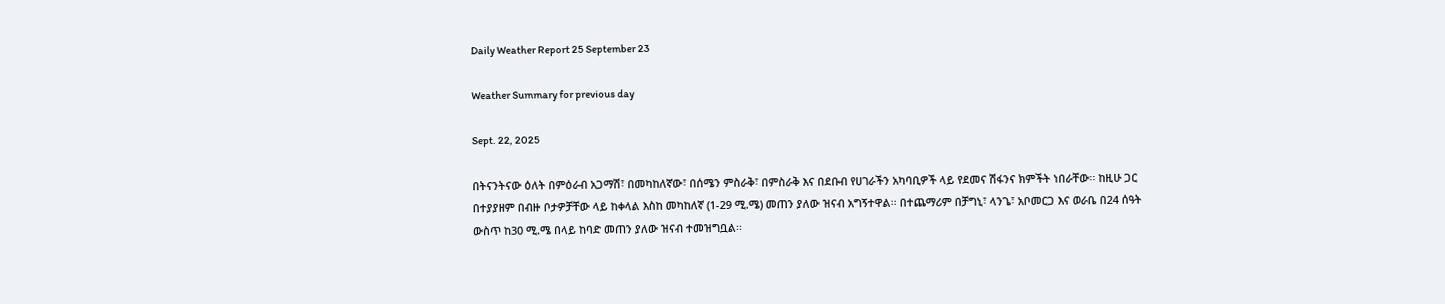Daily Weather Report 25 September 23

Weather Summary for previous day

Sept. 22, 2025

በትናንትናው ዕለት በምዕራብ አጋማሽ፣ በመካከለኛው፣ በሰሜን ምስራቅ፣ በምስራቅ እና በደቡብ የሀገራችን አካባቢዎች ላይ የደመና ሽፋንና ክምችት ነበራቸው፡፡ ከዚሁ ጋር በተያያዘም በብዙ ቦታዎቻቸው ላይ ከቀላል እስከ መካከለኛ (1-29 ሚ.ሜ) መጠን ያለው ዝናብ አግኝተዋል፡፡ በተጨማሪም በቻግኒ፣ ላንጌ፣ አቦመርጋ እና ወራቤ በ24 ሰዓት ውስጥ ከ30 ሚ.ሜ በላይ ከባድ መጠን ያለው ዝናብ ተመዝግቧል፡፡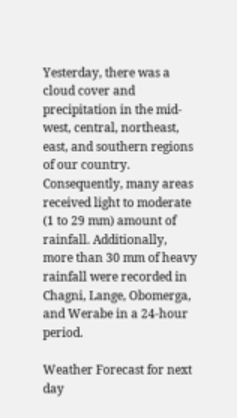Yesterday, there was a cloud cover and precipitation in the mid-west, central, northeast, east, and southern regions of our country. Consequently, many areas received light to moderate (1 to 29 mm) amount of rainfall. Additionally, more than 30 mm of heavy rainfall were recorded in Chagni, Lange, Obomerga, and Werabe in a 24-hour period.

Weather Forecast for next day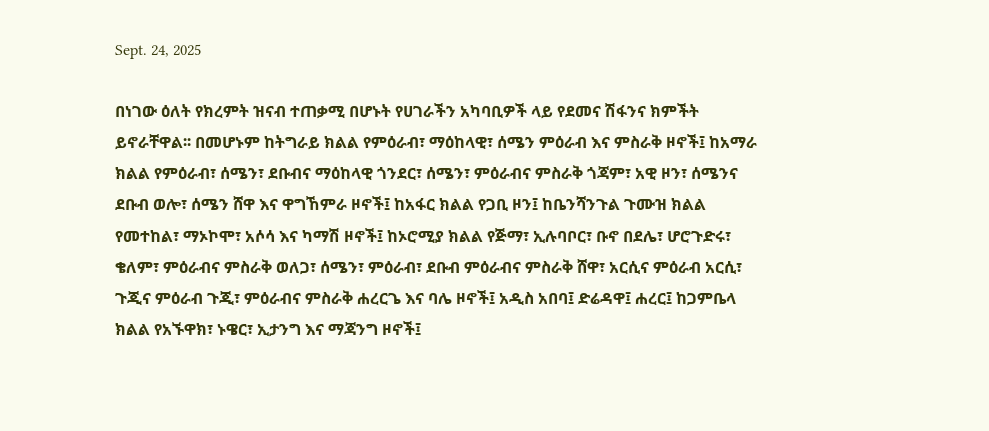Sept. 24, 2025

በነገው ዕለት የክረምት ዝናብ ተጠቃሚ በሆኑት የሀገራችን አካባቢዎች ላይ የደመና ሽፋንና ክምችት ይኖራቸዋል፡፡ በመሆኑም ከትግራይ ክልል የምዕራብ፣ ማዕከላዊ፣ ሰሜን ምዕራብ እና ምስራቅ ዞኖች፤ ከአማራ ክልል የምዕራብ፣ ሰሜን፣ ደቡብና ማዕከላዊ ጎንደር፣ ሰሜን፣ ምዕራብና ምስራቅ ጎጃም፣ አዊ ዞን፣ ሰሜንና ደቡብ ወሎ፣ ሰሜን ሸዋ እና ዋግኸምራ ዞኖች፤ ከአፋር ክልል የጋቢ ዞን፤ ከቤንሻንጉል ጉሙዝ ክልል የመተከል፣ ማኦኮሞ፣ አሶሳ እና ካማሽ ዞኖች፤ ከኦሮሚያ ክልል የጅማ፣ ኢሉባቦር፣ ቡኖ በደሌ፣ ሆሮጉድሩ፣ ቄለም፣ ምዕራብና ምስራቅ ወለጋ፣ ሰሜን፣ ምዕራብ፣ ደቡብ ምዕራብና ምስራቅ ሸዋ፣ አርሲና ምዕራብ አርሲ፣ ጉጂና ምዕራብ ጉጂ፣ ምዕራብና ምስራቅ ሐረርጌ እና ባሌ ዞኖች፤ አዲስ አበባ፤ ድሬዳዋ፤ ሐረር፤ ከጋምቤላ ክልል የአኙዋክ፣ ኑዌር፣ ኢታንግ እና ማጃንግ ዞኖች፤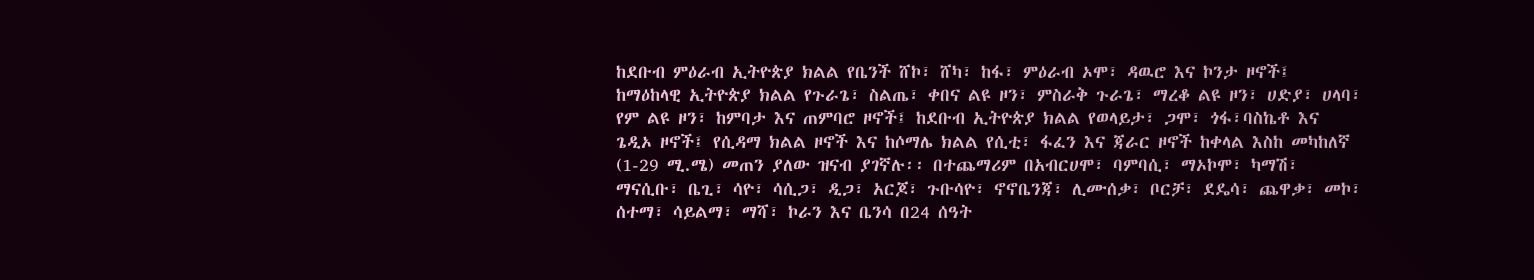ከደቡብ ምዕራብ ኢትዮጵያ ክልል የቤንች ሸኮ፣ ሸካ፣ ከፋ፣ ምዕራብ ኦሞ፣ ዳዉሮ እና ኮንታ ዞኖች፤ ከማዕከላዊ ኢትዮጵያ ክልል የጉራጌ፣ ስልጤ፣ ቀበና ልዩ ዞን፣ ምስራቅ ጉራጌ፣ ማረቆ ልዩ ዞን፣ ሀድያ፣ ሀላባ፣ የም ልዩ ዞን፣ ከምባታ እና ጠምባሮ ዞኖች፤ ከደቡብ ኢትዮጵያ ክልል የወላይታ፣ ጋሞ፣ ጎፋ፣ባስኬቶ እና ጌዲኦ ዞኖች፤ የሲዳማ ክልል ዞኖች እና ከሶማሌ ክልል የሲቲ፣ ፋፈን እና ጃራር ዞኖች ከቀላል እስከ መካከለኛ (1-29 ሚ.ሜ) መጠን ያለው ዝናብ ያገኛሉ፡፡ በተጨማሪም በአብርሀሞ፣ ባምባሲ፣ ማኦኮሞ፣ ካማሽ፣ ማናሲቡ፣ ቤጊ፣ ሳዮ፣ ሳሲጋ፣ ዲጋ፣ አርጆ፣ ጉቡሳዮ፣ ኖኖቤንጃ፣ ሊሙሰቃ፣ ቦርቻ፣ ደዴሳ፣ ጨዋቃ፣ መኮ፣ ሰተማ፣ ሳይልማ፣ ማሻ፣ ኮራን እና ቤንሳ በ24 ሰዓት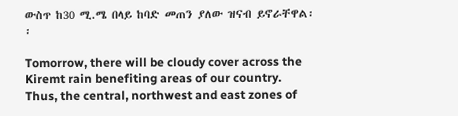ውስጥ ከ30 ሚ.ሜ በላይ ከባድ መጠን ያለው ዝናብ ይኖራቸዋል፡፡

Tomorrow, there will be cloudy cover across the Kiremt rain benefiting areas of our country. Thus, the central, northwest and east zones of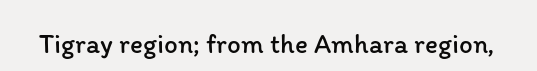Tigray region; from the Amhara region,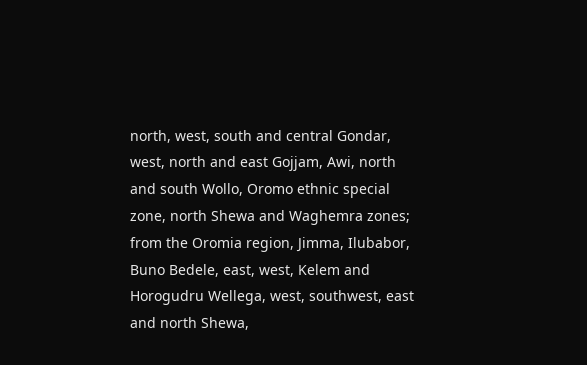north, west, south and central Gondar, west, north and east Gojjam, Awi, north and south Wollo, Oromo ethnic special zone, north Shewa and Waghemra zones; from the Oromia region, Jimma, Ilubabor, Buno Bedele, east, west, Kelem and Horogudru Wellega, west, southwest, east and north Shewa,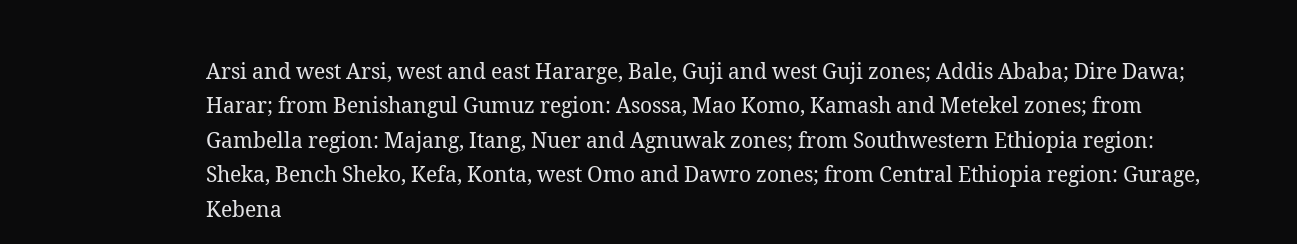Arsi and west Arsi, west and east Hararge, Bale, Guji and west Guji zones; Addis Ababa; Dire Dawa; Harar; from Benishangul Gumuz region: Asossa, Mao Komo, Kamash and Metekel zones; from Gambella region: Majang, Itang, Nuer and Agnuwak zones; from Southwestern Ethiopia region: Sheka, Bench Sheko, Kefa, Konta, west Omo and Dawro zones; from Central Ethiopia region: Gurage, Kebena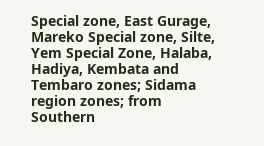Special zone, East Gurage, Mareko Special zone, Silte, Yem Special Zone, Halaba, Hadiya, Kembata and Tembaro zones; Sidama region zones; from Southern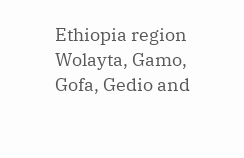Ethiopia region Wolayta, Gamo, Gofa, Gedio and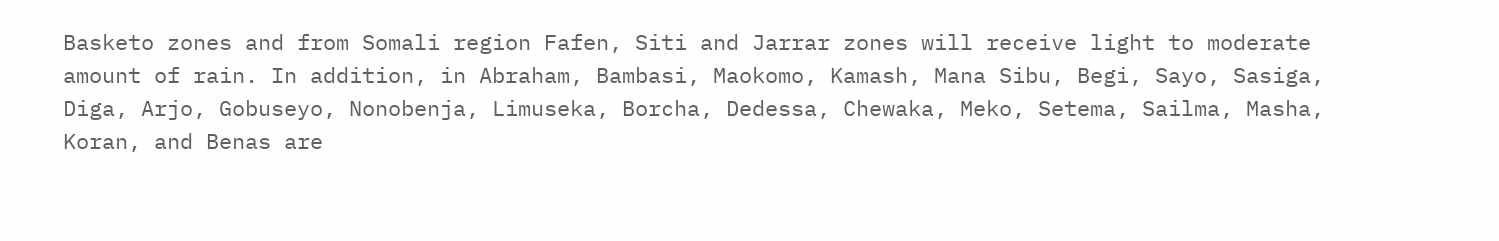Basketo zones and from Somali region Fafen, Siti and Jarrar zones will receive light to moderate amount of rain. In addition, in Abraham, Bambasi, Maokomo, Kamash, Mana Sibu, Begi, Sayo, Sasiga, Diga, Arjo, Gobuseyo, Nonobenja, Limuseka, Borcha, Dedessa, Chewaka, Meko, Setema, Sailma, Masha, Koran, and Benas are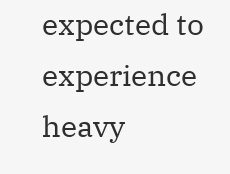expected to experience heavy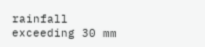rainfall exceeding 30 mm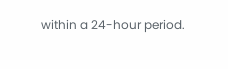within a 24-hour period.